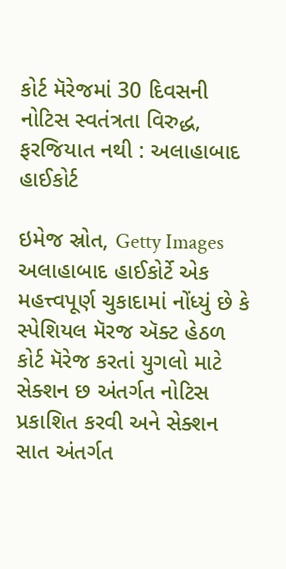કોર્ટ મૅરેજમાં 30 દિવસની નોટિસ સ્વતંત્રતા વિરુદ્ધ, ફરજિયાત નથી : અલાહાબાદ હાઈકોર્ટ

ઇમેજ સ્રોત, Getty Images
અલાહાબાદ હાઈકોર્ટે એક મહત્ત્વપૂર્ણ ચુકાદામાં નોંધ્યું છે કે સ્પેશિયલ મૅરજ ઍક્ટ હેઠળ કોર્ટ મૅરેજ કરતાં યુગલો માટે સેક્શન છ અંતર્ગત નોટિસ પ્રકાશિત કરવી અને સેક્શન સાત અંતર્ગત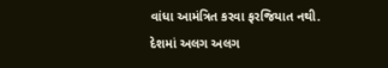વાંધા આમંત્રિત કરવા ફરજિયાત નથી.
દેશમાં અલગ અલગ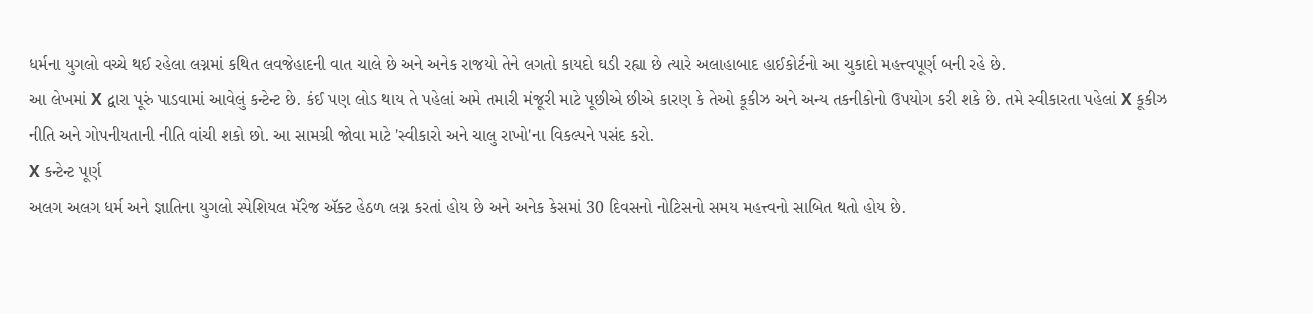ધર્મના યુગલો વચ્ચે થઈ રહેલા લગ્નમાં કથિત લવજેહાદની વાત ચાલે છે અને અનેક રાજયો તેને લગતો કાયદો ઘડી રહ્યા છે ત્યારે અલાહાબાદ હાઈકોર્ટનો આ ચુકાદો મહત્ત્વપૂર્ણ બની રહે છે.
આ લેખમાં X દ્વારા પૂરું પાડવામાં આવેલું કન્ટેન્ટ છે. કંઈ પણ લોડ થાય તે પહેલાં અમે તમારી મંજૂરી માટે પૂછીએ છીએ કારણ કે તેઓ કૂકીઝ અને અન્ય તકનીકોનો ઉપયોગ કરી શકે છે. તમે સ્વીકારતા પહેલાં X કૂકીઝ નીતિ અને ગોપનીયતાની નીતિ વાંચી શકો છો. આ સામગ્રી જોવા માટે 'સ્વીકારો અને ચાલુ રાખો'ના વિકલ્પને પસંદ કરો.
X કન્ટેન્ટ પૂર્ણ
અલગ અલગ ધર્મ અને જ્ઞાતિના યુગલો સ્પેશિયલ મૅરેજ ઍક્ટ હેઠળ લગ્ન કરતાં હોય છે અને અનેક કેસમાં 30 દિવસનો નોટિસનો સમય મહત્ત્વનો સાબિત થતો હોય છે.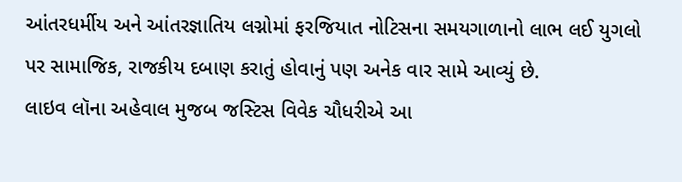આંતરધર્મીય અને આંતરજ્ઞાતિય લગ્નોમાં ફરજિયાત નોટિસના સમયગાળાનો લાભ લઈ યુગલો પર સામાજિક, રાજકીય દબાણ કરાતું હોવાનું પણ અનેક વાર સામે આવ્યું છે.
લાઇવ લૉના અહેવાલ મુજબ જસ્ટિસ વિવેક ચૌધરીએ આ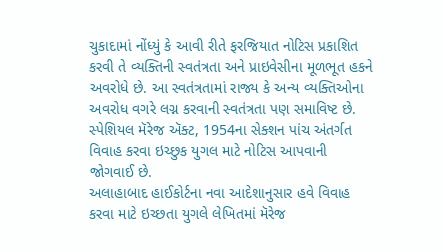ચુકાદામાં નોંધ્યું કે આવી રીતે ફરજિયાત નોટિસ પ્રકાશિત કરવી તે વ્યક્તિની સ્વતંત્રતા અને પ્રાઇવેસીના મૂળભૂત હકને અવરોધે છે. આ સ્વતંત્રતામાં રાજ્ય કે અન્ય વ્યક્તિઓના અવરોધ વગરે લગ્ન કરવાની સ્વતંત્રતા પણ સમાવિષ્ટ છે.
સ્પેશિયલ મૅરેજ ઍક્ટ, 1954ના સેક્શન પાંચ અંતર્ગત વિવાહ કરવા ઇચ્છુક યુગલ માટે નોટિસ આપવાની જોગવાઈ છે.
અલાહાબાદ હાઈકોર્ટના નવા આદેશાનુસાર હવે વિવાહ કરવા માટે ઇચ્છતા યુગલે લેખિતમાં મૅરેજ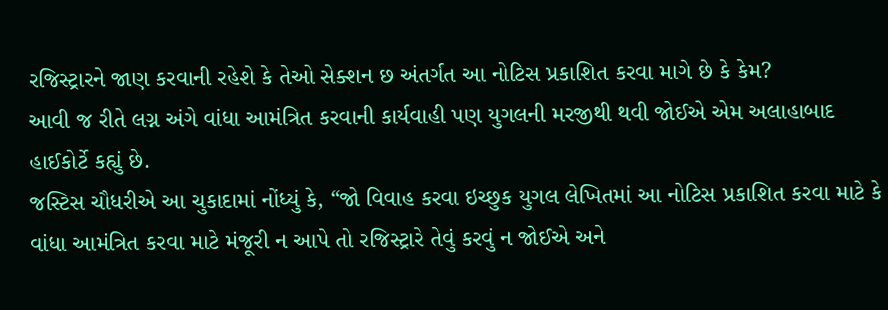રજિસ્ટ્રારને જાણ કરવાની રહેશે કે તેઓ સેક્શન છ અંતર્ગત આ નોટિસ પ્રકાશિત કરવા માગે છે કે કેમ?
આવી જ રીતે લગ્ન અંગે વાંધા આમંત્રિત કરવાની કાર્યવાહી પણ યુગલની મરજીથી થવી જોઈએ એમ અલાહાબાદ હાઈકોર્ટે કહ્યું છે.
જસ્ટિસ ચૌધરીએ આ ચુકાદામાં નોંધ્યું કે, “જો વિવાહ કરવા ઇચ્છુક યુગલ લેખિતમાં આ નોટિસ પ્રકાશિત કરવા માટે કે વાંધા આમંત્રિત કરવા માટે મંજૂરી ન આપે તો રજિસ્ટ્રારે તેવું કરવું ન જોઈએ અને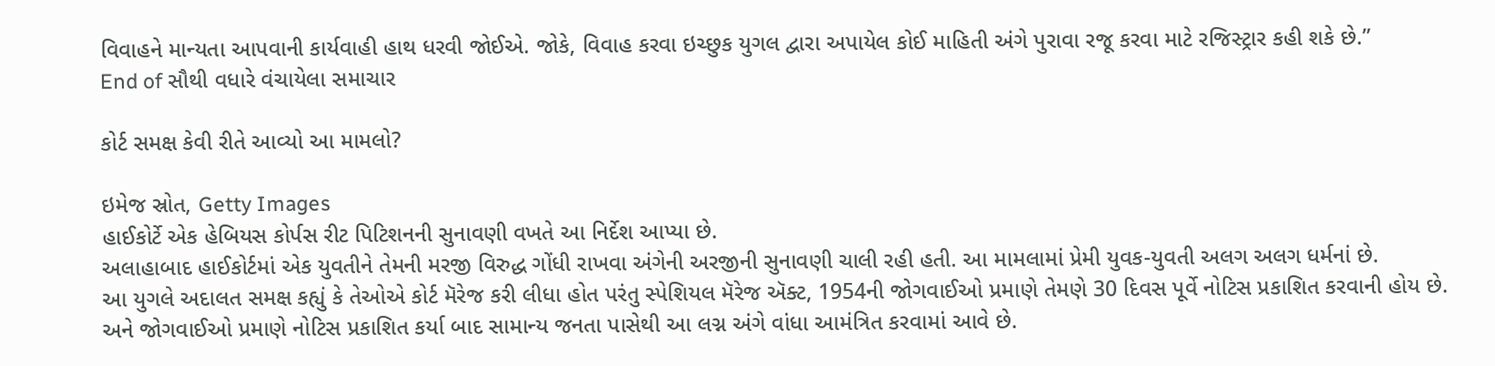વિવાહને માન્યતા આપવાની કાર્યવાહી હાથ ધરવી જોઈએ. જોકે, વિવાહ કરવા ઇચ્છુક યુગલ દ્વારા અપાયેલ કોઈ માહિતી અંગે પુરાવા રજૂ કરવા માટે રજિસ્ટ્રાર કહી શકે છે.”
End of સૌથી વધારે વંચાયેલા સમાચાર

કોર્ટ સમક્ષ કેવી રીતે આવ્યો આ મામલો?

ઇમેજ સ્રોત, Getty Images
હાઈકોર્ટે એક હેબિયસ કોર્પસ રીટ પિટિશનની સુનાવણી વખતે આ નિર્દેશ આપ્યા છે.
અલાહાબાદ હાઈકોર્ટમાં એક યુવતીને તેમની મરજી વિરુદ્ધ ગોંધી રાખવા અંગેની અરજીની સુનાવણી ચાલી રહી હતી. આ મામલામાં પ્રેમી યુવક-યુવતી અલગ અલગ ધર્મનાં છે.
આ યુગલે અદાલત સમક્ષ કહ્યું કે તેઓએ કોર્ટ મૅરેજ કરી લીધા હોત પરંતુ સ્પેશિયલ મૅરેજ ઍક્ટ, 1954ની જોગવાઈઓ પ્રમાણે તેમણે 30 દિવસ પૂર્વે નોટિસ પ્રકાશિત કરવાની હોય છે. અને જોગવાઈઓ પ્રમાણે નોટિસ પ્રકાશિત કર્યા બાદ સામાન્ય જનતા પાસેથી આ લગ્ન અંગે વાંધા આમંત્રિત કરવામાં આવે છે.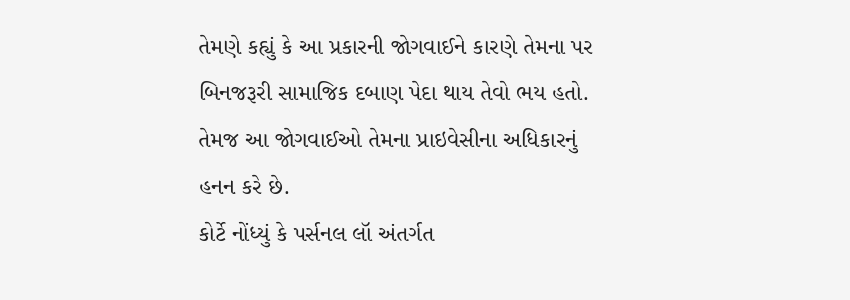તેમણે કહ્યું કે આ પ્રકારની જોગવાઈને કારણે તેમના પર બિનજરૂરી સામાજિક દબાણ પેદા થાય તેવો ભય હતો. તેમજ આ જોગવાઈઓ તેમના પ્રાઇવેસીના અધિકારનું હનન કરે છે.
કોર્ટે નોંધ્યું કે પર્સનલ લૉ અંતર્ગત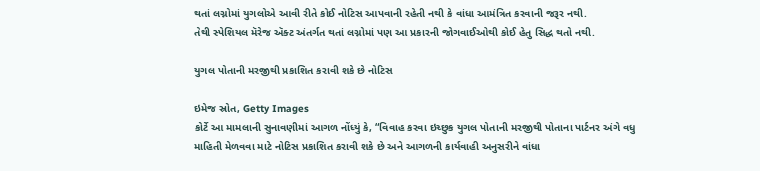થતાં લગ્નોમાં યુગલોએ આવી રીતે કોઈ નોટિસ આપવાની રહેતી નથી કે વાંધા આમંત્રિત કરવાની જરૂર નથી.
તેથી સ્પેશિયલ મૅરેજ ઍક્ટ અંતર્ગત થતાં લગ્નોમાં પણ આ પ્રકારની જોગવાઈઓથી કોઈ હેતુ સિદ્ધ થતો નથી.

યુગલ પોતાની મરજીથી પ્રકાશિત કરાવી શકે છે નોટિસ

ઇમેજ સ્રોત, Getty Images
કોર્ટે આ મામલાની સુનાવણીમાં આગળ નોંધ્યું કે, “વિવાહ કરવા ઇચ્છુક યુગલ પોતાની મરજીથી પોતાના પાર્ટનર અંગે વધુ માહિતી મેળવવા માટે નોટિસ પ્રકાશિત કરાવી શકે છે અને આગળની કાર્યવાહી અનુસરીને વાંધા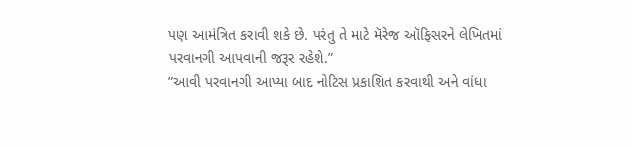પણ આમંત્રિત કરાવી શકે છે. પરંતુ તે માટે મૅરેજ ઑફિસરને લેખિતમાં પરવાનગી આપવાની જરૂર રહેશે.”
”આવી પરવાનગી આપ્યા બાદ નોટિસ પ્રકાશિત કરવાથી અને વાંધા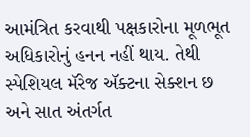આમંત્રિત કરવાથી પક્ષકારોના મૂળભૂત અધિકારોનું હનન નહીં થાય. તેથી સ્પેશિયલ મૅરેજ ઍક્ટના સેક્શન છ અને સાત અંતર્ગત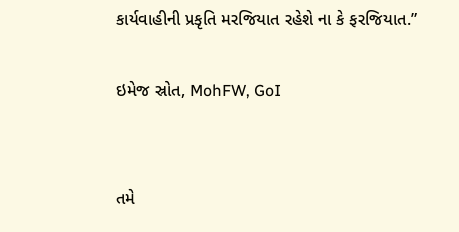કાર્યવાહીની પ્રકૃતિ મરજિયાત રહેશે ના કે ફરજિયાત.”

ઇમેજ સ્રોત, MohFW, GoI


તમે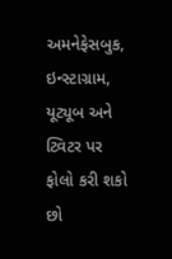અમનેફેસબુક, ઇન્સ્ટાગ્રામ, યૂટ્યૂબ અને ટ્વિટર પર ફોલો કરી શકો છો